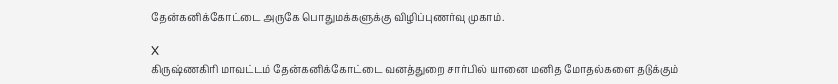தேன்கனிக்கோட்டை அருகே பொதுமக்களுக்கு விழிப்புணர்வு முகாம்.

X
கிருஷ்ணகிரி மாவட்டம் தேன்கனிக்கோட்டை வனத்துறை சார்பில் யானை மனித மோதல்களை தடுக்கும்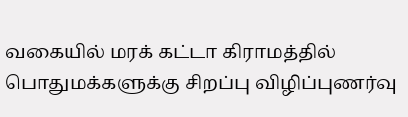வகையில் மரக் கட்டா கிராமத்தில் பொதுமக்களுக்கு சிறப்பு விழிப்புணர்வு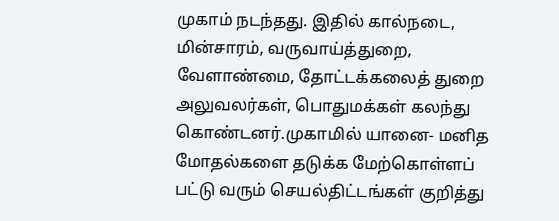முகாம் நடந்தது. இதில் கால்நடை, மின்சாரம், வருவாய்த்துறை, வேளாண்மை, தோட்டக்கலைத் துறை அலுவலர்கள், பொதுமக்கள் கலந்து கொண்டனர்.முகாமில் யானை- மனித மோதல்களை தடுக்க மேற்கொள்ளப் பட்டு வரும் செயல்திட்டங்கள் குறித்து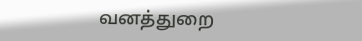வனத்துறை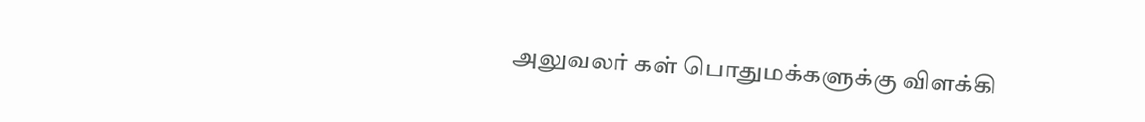அலுவலர் கள் பொதுமக்களுக்கு விளக்கி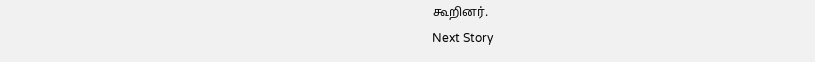கூறினர்.
Next Story